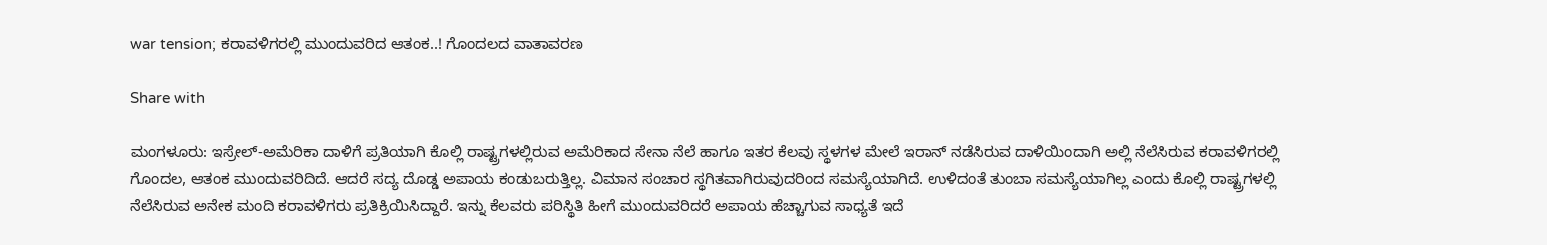war tension; ಕರಾವಳಿಗರಲ್ಲಿ ಮುಂದುವರಿದ ಆತಂಕ..! ಗೊಂದಲದ ವಾತಾವರಣ

Share with

ಮಂಗಳೂರು: ಇಸ್ರೇಲ್-ಅಮೆರಿಕಾ ದಾಳಿಗೆ ಪ್ರತಿಯಾಗಿ ಕೊಲ್ಲಿ ರಾಷ್ಟ್ರಗಳಲ್ಲಿರುವ ಅಮೆರಿಕಾದ ಸೇನಾ ನೆಲೆ ಹಾಗೂ ಇತರ ಕೆಲವು ಸ್ಥಳಗಳ ಮೇಲೆ ಇರಾನ್ ನಡೆಸಿರುವ ದಾಳಿಯಿಂದಾಗಿ ಅಲ್ಲಿ ನೆಲೆಸಿರುವ ಕರಾವಳಿಗರಲ್ಲಿ ಗೊಂದಲ, ಆತಂಕ ಮುಂದುವರಿದಿದೆ. ಆದರೆ ಸದ್ಯ ದೊಡ್ಡ ಅಪಾಯ ಕಂಡುಬರುತ್ತಿಲ್ಲ. ವಿಮಾನ ಸಂಚಾರ ಸ್ಥಗಿತವಾಗಿರುವುದರಿಂದ ಸಮಸ್ಯೆಯಾಗಿದೆ. ಉಳಿದಂತೆ ತುಂಬಾ ಸಮಸ್ಯೆಯಾಗಿಲ್ಲ ಎಂದು ಕೊಲ್ಲಿ ರಾಷ್ಟ್ರಗಳಲ್ಲಿ ನೆಲೆಸಿರುವ ಅನೇಕ ಮಂದಿ ಕರಾವಳಿಗರು ಪ್ರತಿಕ್ರಿಯಿಸಿದ್ದಾರೆ. ಇನ್ನು ಕೆಲವರು ಪರಿಸ್ಥಿತಿ ಹೀಗೆ ಮುಂದುವರಿದರೆ ಅಪಾಯ ಹೆಚ್ಚಾಗುವ ಸಾಧ್ಯತೆ ಇದೆ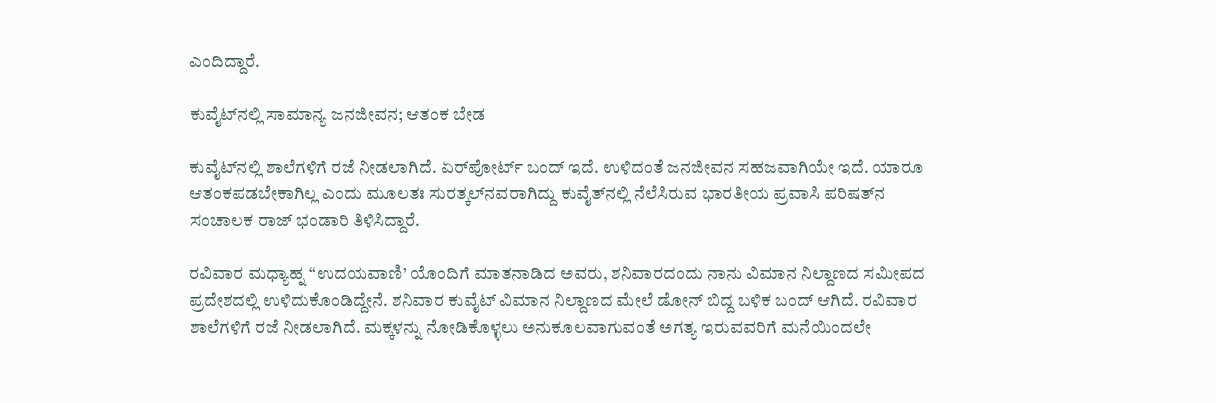ಎಂದಿದ್ದಾರೆ.

ಕುವೈಟ್‌ನಲ್ಲಿ ಸಾಮಾನ್ಯ ಜನಜೀವನ; ಆತಂಕ ಬೇಡ

ಕುವೈಟ್‌ನಲ್ಲಿ ಶಾಲೆಗಳಿಗೆ ರಜೆ ನೀಡಲಾಗಿದೆ. ಏರ್‌ಪೋರ್ಟ್ ಬಂದ್ ಇದೆ. ಉಳಿದಂತೆ ಜನಜೀವನ ಸಹಜವಾಗಿಯೇ ಇದೆ. ಯಾರೂ ಆತಂಕಪಡಬೇಕಾಗಿಲ್ಲ ಎಂದು ಮೂಲತಃ ಸುರತ್ಕಲ್‌ನವರಾಗಿದ್ದು ಕುವೈತ್‌ನಲ್ಲಿ ನೆಲೆಸಿರುವ ಭಾರತೀಯ ಪ್ರವಾಸಿ ಪರಿಷತ್‌ನ ಸಂಚಾಲಕ ರಾಜ್ ಭಂಡಾರಿ ತಿಳಿಸಿದ್ದಾರೆ.

ರವಿವಾರ ಮಧ್ಯಾಹ್ನ “ಉದಯವಾಣಿ’ ಯೊಂದಿಗೆ ಮಾತನಾಡಿದ ಅವರು, ಶನಿವಾರದಂದು ನಾನು ವಿಮಾನ ನಿಲ್ದಾಣದ ಸಮೀಪದ ಪ್ರದೇಶದಲ್ಲಿ ಉಳಿದುಕೊಂಡಿದ್ದೇನೆ. ಶನಿವಾರ ಕುವೈಟ್ ವಿಮಾನ ನಿಲ್ದಾಣದ ಮೇಲೆ ಡೋನ್ ಬಿದ್ದ ಬಳಿಕ ಬಂದ್ ಆಗಿದೆ. ರವಿವಾರ ಶಾಲೆಗಳಿಗೆ ರಜೆ ನೀಡಲಾಗಿದೆ. ಮಕ್ಕಳನ್ನು ನೋಡಿಕೊಳ್ಳಲು ಅನುಕೂಲವಾಗುವಂತೆ ಅಗತ್ಯ ಇರುವವರಿಗೆ ಮನೆಯಿಂದಲೇ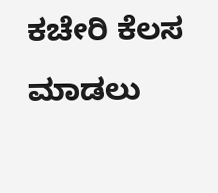ಕಚೇರಿ ಕೆಲಸ ಮಾಡಲು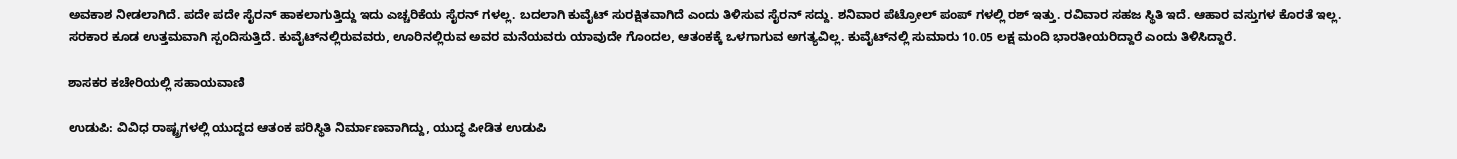ಅವಕಾಶ ನೀಡಲಾಗಿದೆ. ಪದೇ ಪದೇ ಸೈರನ್ ಹಾಕಲಾಗುತ್ತಿದ್ದು ಇದು ಎಚ್ಚರಿಕೆಯ ಸೈರನ್ ಗಳಲ್ಲ. ಬದಲಾಗಿ ಕುವೈಟ್ ಸುರಕ್ಷಿತವಾಗಿದೆ ಎಂದು ತಿಳಿಸುವ ಸೈರನ್ ಸದ್ದು. ಶನಿವಾರ ಪೆಟ್ರೋಲ್ ಪಂಪ್‌ ಗಳಲ್ಲಿ ರಶ್ ಇತ್ತು. ರವಿವಾರ ಸಹಜ ಸ್ಥಿತಿ ಇದೆ. ಆಹಾರ ವಸ್ತುಗಳ ಕೊರತೆ ಇಲ್ಲ. ಸರಕಾರ ಕೂಡ ಉತ್ತಮವಾಗಿ ಸ್ಪಂದಿಸುತ್ತಿದೆ. ಕುವೈಟ್‌ನಲ್ಲಿರುವವರು, ಊರಿನಲ್ಲಿರುವ ಅವರ ಮನೆಯವರು ಯಾವುದೇ ಗೊಂದಲ, ಆತಂಕಕ್ಕೆ ಒಳಗಾಗುವ ಅಗತ್ಯವಿಲ್ಲ. ಕುವೈಟ್‌ನಲ್ಲಿ ಸುಮಾರು 10.05 ಲಕ್ಷ ಮಂದಿ ಭಾರತೀಯರಿದ್ದಾರೆ ಎಂದು ತಿಳಿಸಿದ್ದಾರೆ.

ಶಾಸಕರ ಕಚೇರಿಯಲ್ಲಿ ಸಹಾಯವಾಣಿ

ಉಡುಪಿ: ವಿವಿಧ ರಾಷ್ಟ್ರಗಳಲ್ಲಿ ಯುದ್ದದ ಆತಂಕ ಪರಿಸ್ಥಿತಿ ನಿರ್ಮಾಣವಾಗಿದ್ದು, ಯುದ್ಧ ಪೀಡಿತ ಉಡುಪಿ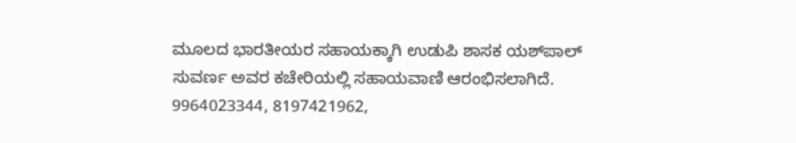ಮೂಲದ ಭಾರತೀಯರ ಸಹಾಯಕ್ಕಾಗಿ ಉಡುಪಿ ಶಾಸಕ ಯಶ್‌ಪಾಲ್‌ ಸುವರ್ಣ ಅವರ ಕಚೇರಿಯಲ್ಲಿ ಸಹಾಯವಾಣಿ ಆರಂಭಿಸಲಾಗಿದೆ. 9964023344, 8197421962,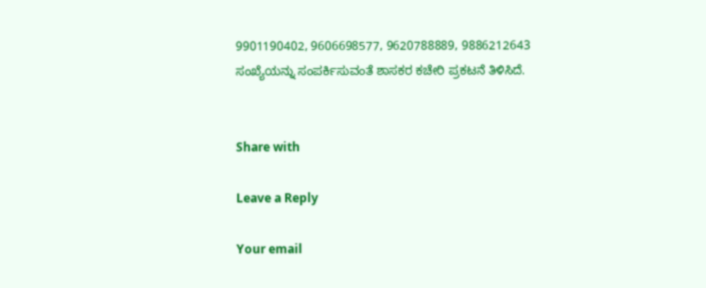9901190402, 9606698577, 9620788889, 9886212643 ಸಂಖ್ಯೆಯನ್ನು ಸಂಪರ್ಕಿಸುವಂತೆ ಶಾಸಕರ ಕಚೇರಿ ಪ್ರಕಟನೆ ತಿಳಿಸಿದೆ.


Share with

Leave a Reply

Your email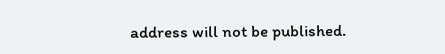address will not be published.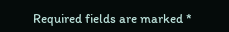Required fields are marked *